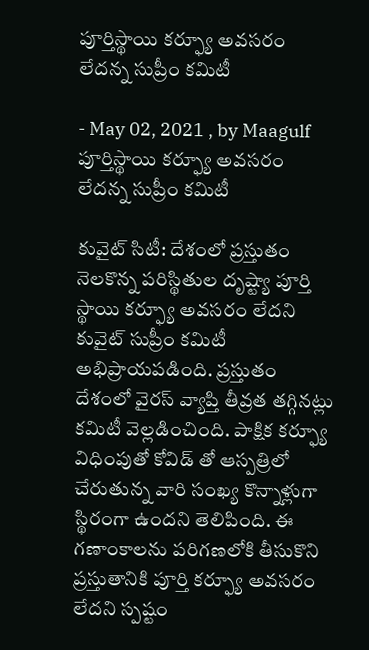పూర్తిస్థాయి క‌ర్ఫ్యూ అవ‌స‌రం లేద‌న్న సుప్రీం క‌మిటీ

- May 02, 2021 , by Maagulf
పూర్తిస్థాయి క‌ర్ఫ్యూ అవ‌స‌రం లేద‌న్న సుప్రీం క‌మిటీ

కువైట్ సిటీ: దేశంలో ప్ర‌స్తుతం నెల‌కొన్న ప‌రిస్థితుల దృష్ట్యా పూర్తి స్థాయి క‌ర్ఫ్యూ అవ‌స‌రం లేద‌ని కువైట్ సుప్రీం క‌మిటీ అభిప్రాయ‌ప‌డింది. ప్ర‌స్తుతం దేశంలో వైర‌స్ వ్యాప్తి తీవ్ర‌త త‌గ్గిన‌ట్లు క‌మిటీ వెల్ల‌డించింది. పాక్షిక క‌ర్ఫ్యూ విధింపుతో కోవిడ్ తో ఆస్ప‌త్రిలో చేరుతున్న వారి సంఖ్య కొన్నాళ్లుగా స్థిరంగా ఉంద‌ని తెలిపింది. ఈ గ‌ణాంకాల‌ను ప‌రిగ‌ణ‌లోకి తీసుకొని ప్ర‌స్తుతానికి పూర్తి కర్ఫ్యూ అవ‌స‌రం లేద‌ని స్ప‌ష్టం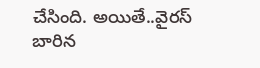చేసింది. అయితే..వైర‌స్ బారిన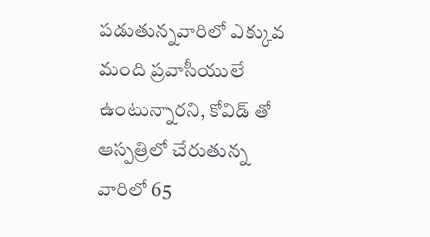ప‌డుతున్న‌వారిలో ఎక్కువ మంది ప్ర‌వాసీయులే ఉంటున్నార‌ని, కోవిడ్ తో ఆస్ప‌త్రిలో చేరుతున్న వారిలో 65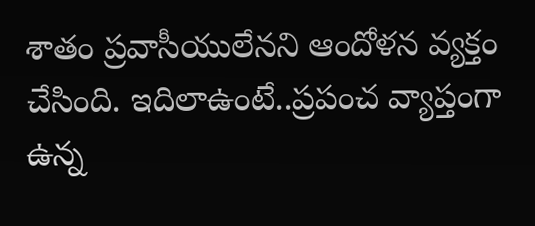శాతం ప్రవాసీయులేన‌ని ఆందోళ‌న వ్య‌క్తం చేసింది. ఇదిలాఉంటే..ప్ర‌పంచ వ్యాప్తంగా ఉన్న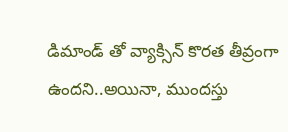డిమాండ్ తో వ్యాక్సిన్ కొర‌త తీవ్రంగా ఉంద‌ని..అయినా, ముంద‌స్తు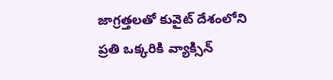జాగ్ర‌త్త‌ల‌తో కువైట్ దేశంలోని ప్ర‌తి ఒక్క‌రికి వ్యాక్సిన్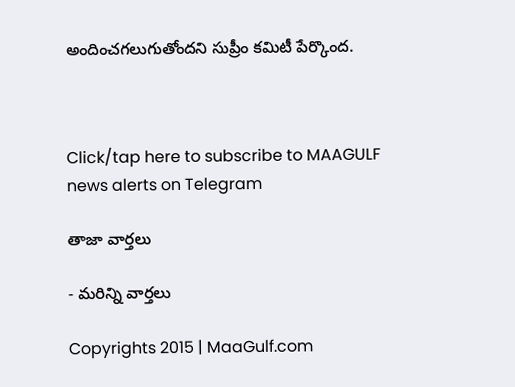అందించ‌గ‌లుగుతోంద‌ని సుప్రీం క‌మిటీ పేర్కొంద‌.



Click/tap here to subscribe to MAAGULF news alerts on Telegram

తాజా వార్తలు

- మరిన్ని వార్తలు

Copyrights 2015 | MaaGulf.com